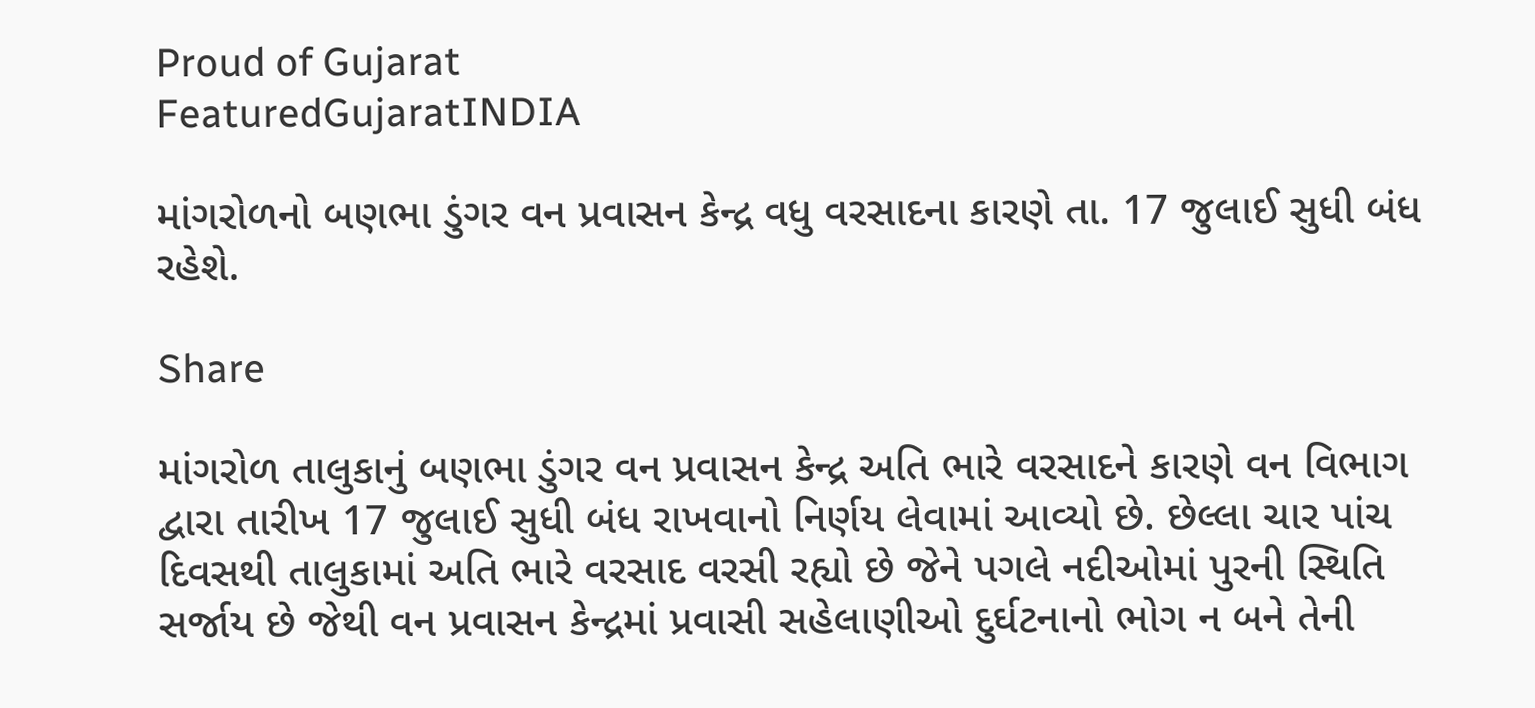Proud of Gujarat
FeaturedGujaratINDIA

માંગરોળનો બણભા ડુંગર વન પ્રવાસન કેન્દ્ર વધુ વરસાદના કારણે તા. 17 જુલાઈ સુધી બંધ રહેશે.

Share

માંગરોળ તાલુકાનું બણભા ડુંગર વન પ્રવાસન કેન્દ્ર અતિ ભારે વરસાદને કારણે વન વિભાગ દ્વારા તારીખ 17 જુલાઈ સુધી બંધ રાખવાનો નિર્ણય લેવામાં આવ્યો છે. છેલ્લા ચાર પાંચ દિવસથી તાલુકામાં અતિ ભારે વરસાદ વરસી રહ્યો છે જેને પગલે નદીઓમાં પુરની સ્થિતિ સર્જાય છે જેથી વન પ્રવાસન કેન્દ્રમાં પ્રવાસી સહેલાણીઓ દુર્ઘટનાનો ભોગ ન બને તેની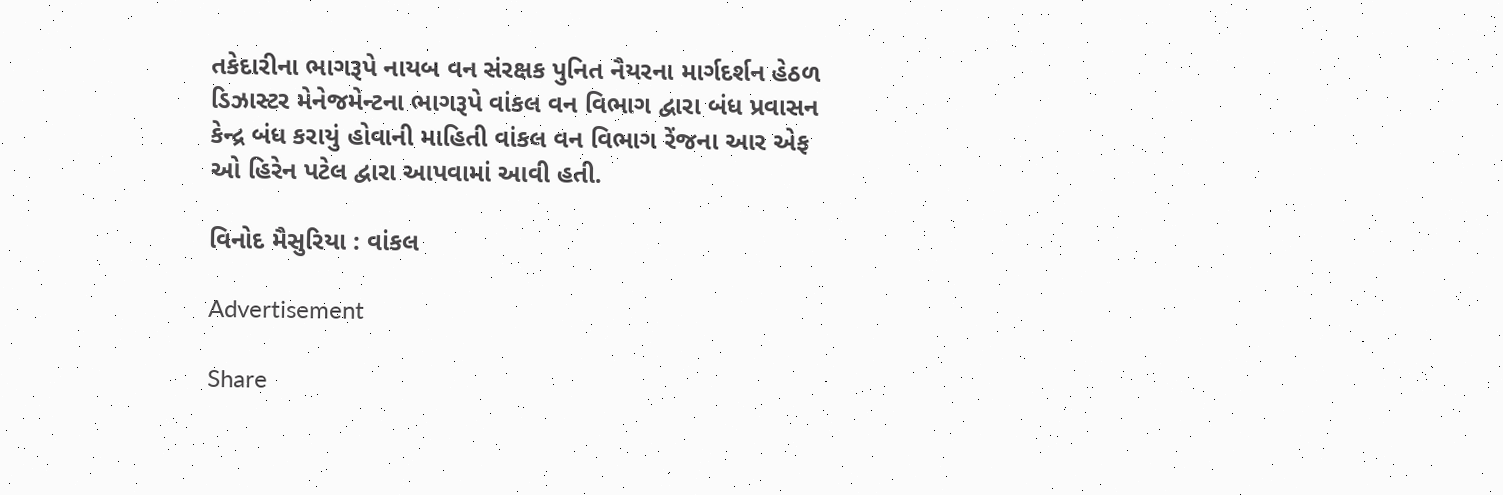તકેદારીના ભાગરૂપે નાયબ વન સંરક્ષક પુનિત નૈયરના માર્ગદર્શન હેઠળ ડિઝાસ્ટર મેનેજમેન્ટના ભાગરૂપે વાંકલ વન વિભાગ દ્વારા બંધ પ્રવાસન કેન્દ્ર બંધ કરાયું હોવાની માહિતી વાંકલ વન વિભાગ રેંજના આર એફ ઓ હિરેન પટેલ દ્વારા આપવામાં આવી હતી.

વિનોદ મૈસુરિયા : વાંકલ

Advertisement

Share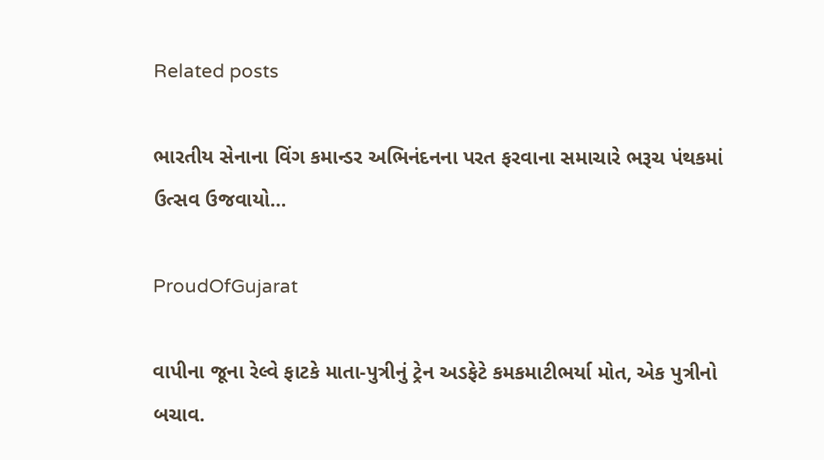Related posts

ભારતીય સેનાના વિંગ કમાન્ડર અભિનંદનના પરત ફરવાના સમાચારે ભરૂચ પંથકમાં ઉત્સવ ઉજવાયો…

ProudOfGujarat

વાપીના જૂના રેલ્વે ફાટકે માતા-પુત્રીનું ટ્રેન અડફેટે કમકમાટીભર્યા મોત, એક પુત્રીનો બચાવ.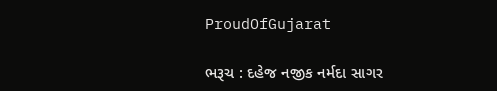ProudOfGujarat

ભરૂચ : દહેજ નજીક નર્મદા સાગર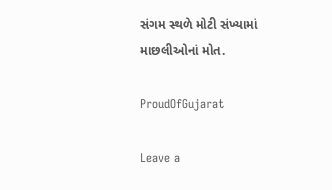સંગમ સ્થળે મોટી સંખ્યામાં માછલીઓનાં મોત.

ProudOfGujarat

Leave a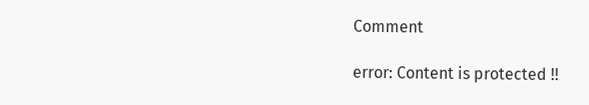Comment

error: Content is protected !!